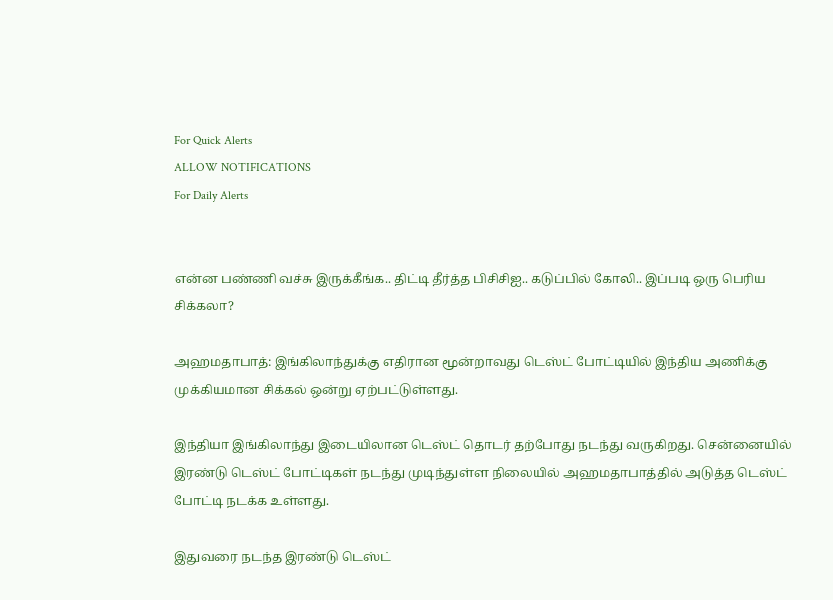For Quick Alerts
ALLOW NOTIFICATIONS
For Daily Alerts


என்ன பண்ணி வச்சு இருக்கீங்க.. திட்டி தீர்த்த பிசிசிஐ.. கடுப்பில் கோலி.. இப்படி ஒரு பெரிய சிக்கலா?

அஹமதாபாத்: இங்கிலாந்துக்கு எதிரான மூன்றாவது டெஸ்ட் போட்டியில் இந்திய அணிக்கு முக்கியமான சிக்கல் ஒன்று ஏற்பட்டுள்ளது.

இந்தியா இங்கிலாந்து இடையிலான டெஸ்ட் தொடர் தற்போது நடந்து வருகிறது. சென்னையில் இரண்டு டெஸ்ட் போட்டிகள் நடந்து முடிந்துள்ள நிலையில் அஹமதாபாத்தில் அடுத்த டெஸ்ட் போட்டி நடக்க உள்ளது.

இதுவரை நடந்த இரண்டு டெஸ்ட்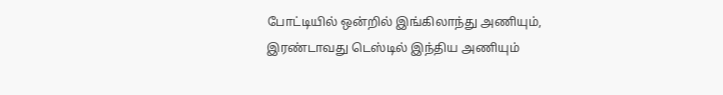போட்டியில் ஒன்றில் இங்கிலாந்து அணியும், இரண்டாவது டெஸ்டில் இந்திய அணியும்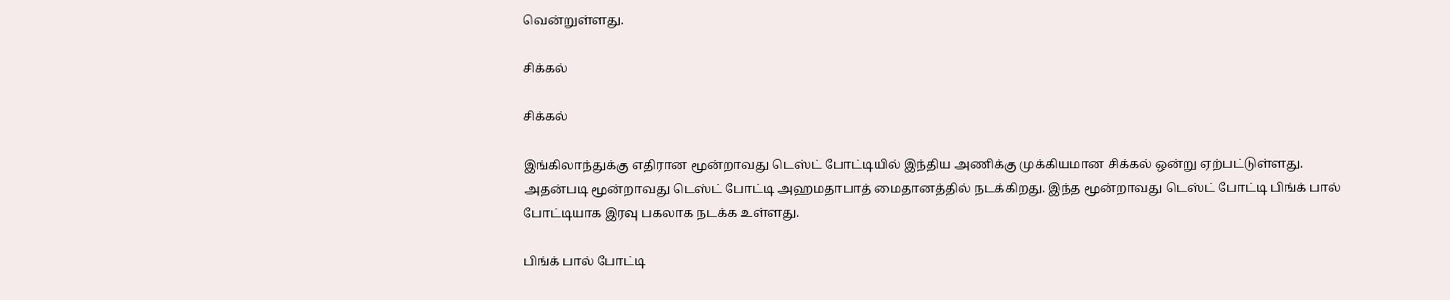வென்றுள்ளது.

சிக்கல்

சிக்கல்

இங்கிலாந்துக்கு எதிரான மூன்றாவது டெஸ்ட் போட்டியில் இந்திய அணிக்கு முக்கியமான சிக்கல் ஒன்று ஏற்பட்டுள்ளது. அதன்படி மூன்றாவது டெஸ்ட் போட்டி அஹமதாபாத் மைதானத்தில் நடக்கிறது. இந்த மூன்றாவது டெஸ்ட் போட்டி பிங்க் பால் போட்டியாக இரவு பகலாக நடக்க உள்ளது.

பிங்க் பால் போட்டி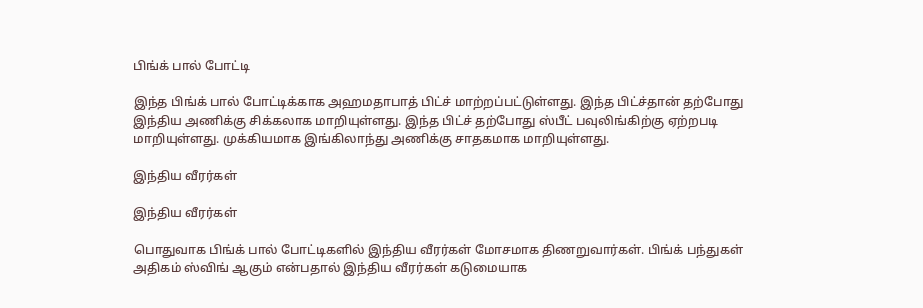பிங்க் பால் போட்டி

இந்த பிங்க் பால் போட்டிக்காக அஹமதாபாத் பிட்ச் மாற்றப்பட்டுள்ளது. இந்த பிட்ச்தான் தற்போது இந்திய அணிக்கு சிக்கலாக மாறியுள்ளது. இந்த பிட்ச் தற்போது ஸ்பீட் பவுலிங்கிற்கு ஏற்றபடி மாறியுள்ளது. முக்கியமாக இங்கிலாந்து அணிக்கு சாதகமாக மாறியுள்ளது.

இந்திய வீரர்கள்

இந்திய வீரர்கள்

பொதுவாக பிங்க் பால் போட்டிகளில் இந்திய வீரர்கள் மோசமாக திணறுவார்கள். பிங்க் பந்துகள் அதிகம் ஸ்விங் ஆகும் என்பதால் இந்திய வீரர்கள் கடுமையாக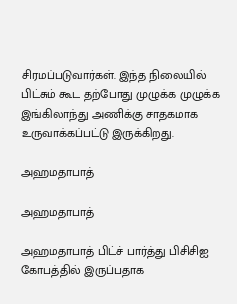சிரமப்படுவார்கள். இந்த நிலையில் பிட்சும் கூட தற்போது முழுக்க முழுக்க இங்கிலாந்து அணிக்கு சாதகமாக உருவாக்கப்பட்டு இருக்கிறது.

அஹமதாபாத்

அஹமதாபாத்

அஹமதாபாத் பிட்ச் பார்த்து பிசிசிஐ கோபத்தில் இருப்பதாக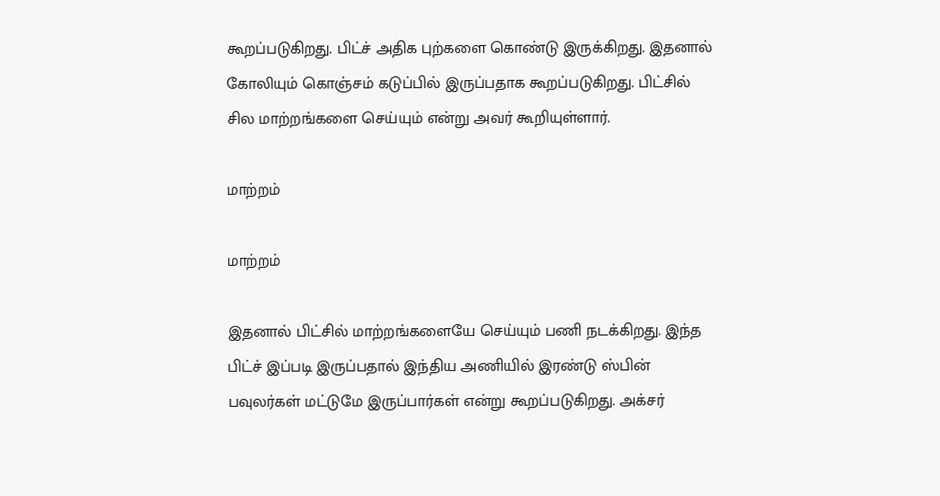கூறப்படுகிறது. பிட்ச் அதிக புற்களை கொண்டு இருக்கிறது. இதனால் கோலியும் கொஞ்சம் கடுப்பில் இருப்பதாக கூறப்படுகிறது. பிட்சில் சில மாற்றங்களை செய்யும் என்று அவர் கூறியுள்ளார்.

மாற்றம்

மாற்றம்

இதனால் பிட்சில் மாற்றங்களையே செய்யும் பணி நடக்கிறது. இந்த பிட்ச் இப்படி இருப்பதால் இந்திய அணியில் இரண்டு ஸ்பின் பவுலர்கள் மட்டுமே இருப்பார்கள் என்று கூறப்படுகிறது. அக்சர்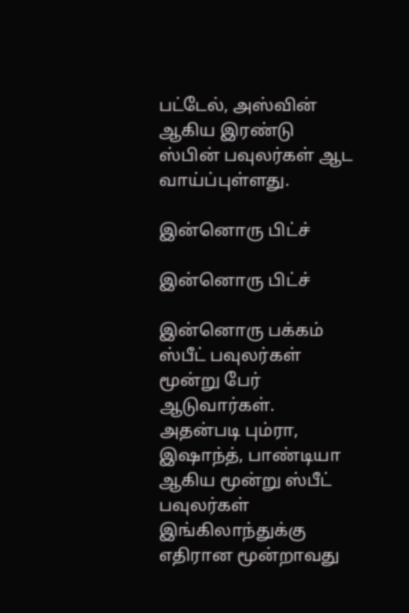பட்டேல், அஸ்வின் ஆகிய இரண்டு ஸ்பின் பவுலர்கள் ஆட வாய்ப்புள்ளது.

இன்னொரு பிட்ச்

இன்னொரு பிட்ச்

இன்னொரு பக்கம் ஸ்பீட் பவுலர்கள் மூன்று பேர் ஆடுவார்கள். அதன்படி பும்ரா, இஷாந்த், பாண்டியா ஆகிய மூன்று ஸ்பீட் பவுலர்கள் இங்கிலாந்துக்கு எதிரான மூன்றாவது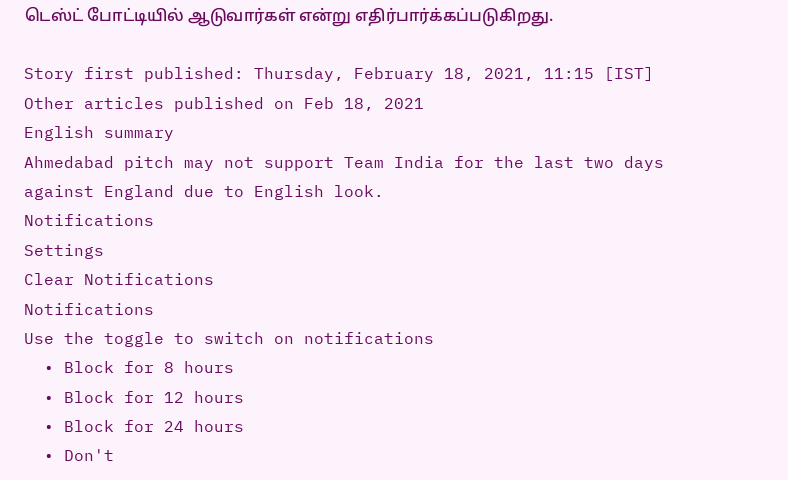டெஸ்ட் போட்டியில் ஆடுவார்கள் என்று எதிர்பார்க்கப்படுகிறது.

Story first published: Thursday, February 18, 2021, 11:15 [IST]
Other articles published on Feb 18, 2021
English summary
Ahmedabad pitch may not support Team India for the last two days against England due to English look.
Notifications
Settings
Clear Notifications
Notifications
Use the toggle to switch on notifications
  • Block for 8 hours
  • Block for 12 hours
  • Block for 24 hours
  • Don't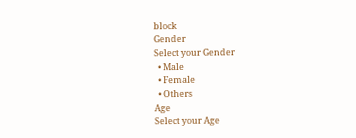block
Gender
Select your Gender
  • Male
  • Female
  • Others
Age
Select your Age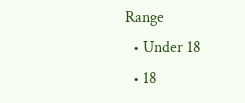Range
  • Under 18
  • 18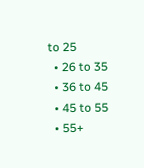to 25
  • 26 to 35
  • 36 to 45
  • 45 to 55
  • 55+